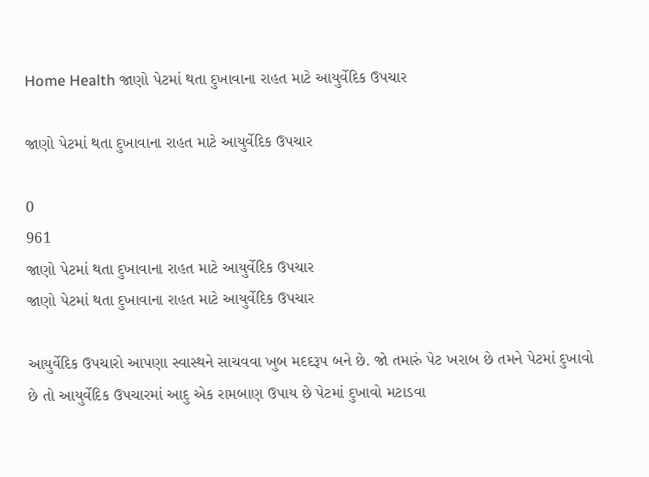Home Health જાણો પેટમાં થતા દુખાવાના રાહત માટે આયુર્વેદિક ઉપચાર

જાણો પેટમાં થતા દુખાવાના રાહત માટે આયુર્વેદિક ઉપચાર

0
961
જાણો પેટમાં થતા દુખાવાના રાહત માટે આયુર્વેદિક ઉપચાર
જાણો પેટમાં થતા દુખાવાના રાહત માટે આયુર્વેદિક ઉપચાર

આયુર્વેદિક ઉપચારો આપણા સ્વાસ્થને સાચવવા ખુબ મદદરૂપ બને છે. જો તમારું પેટ ખરાબ છે તમને પેટમાં દુખાવો છે તો આયુર્વેદિક ઉપચારમાં આદુ એક રામબાણ ઉપાય છે પેટમાં દુખાવો મટાડવા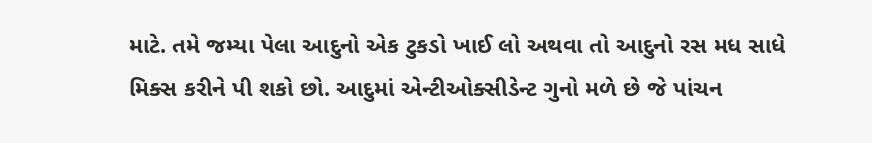માટે. તમે જમ્યા પેલા આદુનો એક ટુકડો ખાઈ લો અથવા તો આદુનો રસ મધ સાધે મિક્સ કરીને પી શકો છો. આદુમાં એન્ટીઓક્સીડેન્ટ ગુનો મળે છે જે પાંચન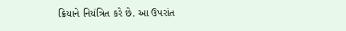ક્રિયાને નિયંત્રિત કરે છે. આ ઉપરાંત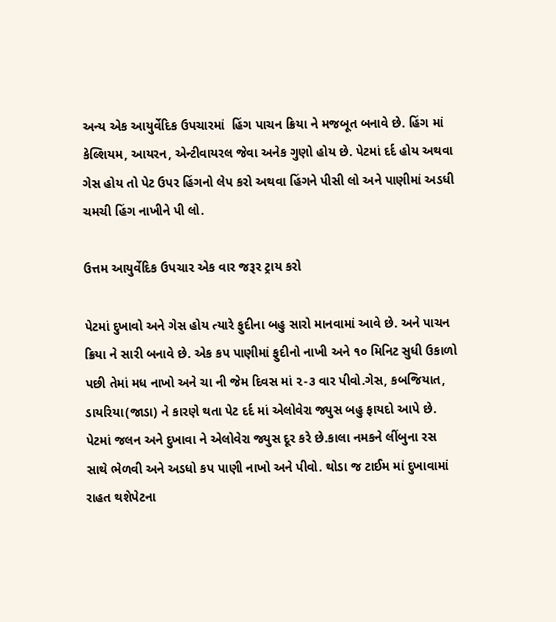અન્ય એક આયુર્વેદિક ઉપચારમાં  હિંગ પાચન ક્રિયા ને મજબૂત બનાવે છે. હિંગ માં કેલ્શિયમ, આયરન, એન્ટીવાયરલ જેવા અનેક ગુણો હોય છે. પેટમાં દર્દ હોય અથવા ગેસ હોય તો પેટ ઉપર હિંગનો લેપ કરો અથવા હિંગને પીસી લો અને પાણીમાં અડધી ચમચી હિંગ નાખીને પી લો.

ઉત્તમ આયુર્વેદિક ઉપચાર એક વાર જરૂર ટ્રાય કરો

પેટમાં દુખાવો અને ગેસ હોય ત્યારે ફુદીના બહુ સારો માનવામાં આવે છે. અને પાચન ક્રિયા ને સારી બનાવે છે. એક કપ પાણીમાં ફુદીનો નાખી અને ૧૦ મિનિટ સુધી ઉકાળો પછી તેમાં મધ નાખો અને ચા ની જેમ દિવસ માં ૨-૩ વાર પીવો.ગેસ, કબજિયાત, ડાયરિયા(જાડા) ને કારણે થતા પેટ દર્દ માં એલોવેરા જ્યુસ બહુ ફાયદો આપે છે. પેટમાં જલન અને દુખાવા ને એલોવેરા જ્યુસ દૂર કરે છે.કાલા નમકને લીંબુના રસ સાથે ભેળવી અને અડધો કપ પાણી નાખો અને પીવો. થોડા જ ટાઈમ માં દુખાવામાં રાહત થશેપેટના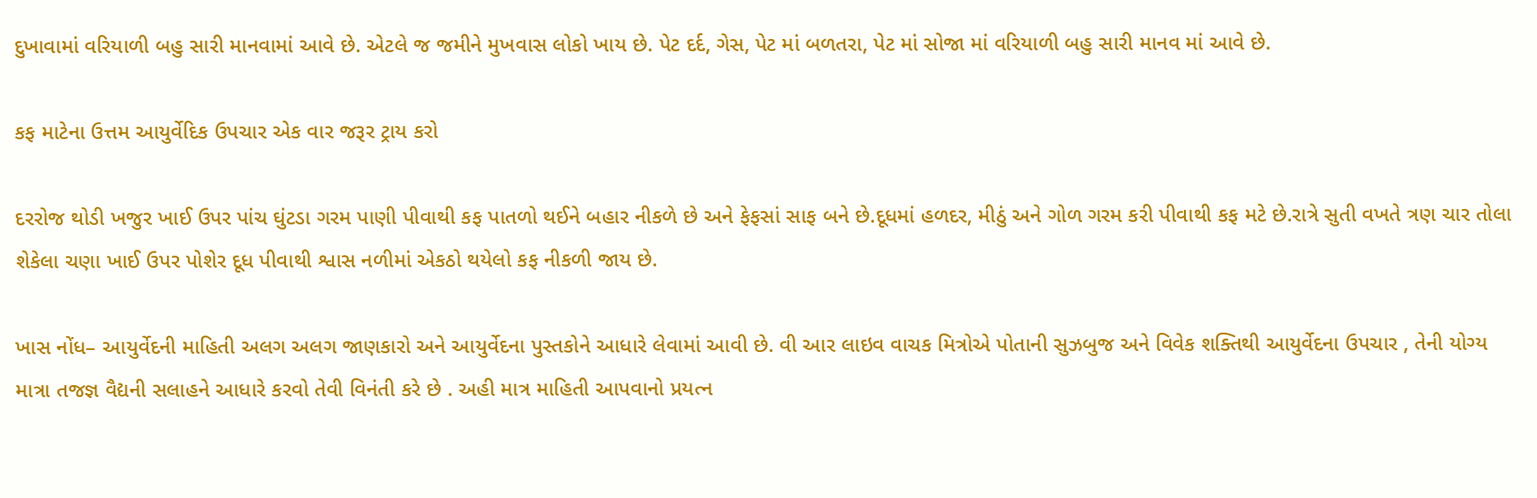દુખાવામાં વરિયાળી બહુ સારી માનવામાં આવે છે. એટલે જ જમીને મુખવાસ લોકો ખાય છે. પેટ દર્દ, ગેસ, પેટ માં બળતરા, પેટ માં સોજા માં વરિયાળી બહુ સારી માનવ માં આવે છે.

કફ માટેના ઉત્તમ આયુર્વેદિક ઉપચાર એક વાર જરૂર ટ્રાય કરો

દરરોજ થોડી ખજુર ખાઈ ઉપર પાંચ ઘુંટડા ગરમ પાણી પીવાથી કફ પાતળો થઈને બહાર નીકળે છે અને ફેફસાં સાફ બને છે.દૂધમાં હળદર, મીઠું અને ગોળ ગરમ કરી પીવાથી કફ મટે છે.રાત્રે સુતી વખતે ત્રણ ચાર તોલા શેકેલા ચણા ખાઈ ઉપર પોશેર દૂધ પીવાથી શ્વાસ નળીમાં એકઠો થયેલો કફ નીકળી જાય છે.

ખાસ નોંધ– આયુર્વેદની માહિતી અલગ અલગ જાણકારો અને આયુર્વેદના પુસ્તકોને આધારે લેવામાં આવી છે. વી આર લાઇવ વાચક મિત્રોએ પોતાની સુઝબુજ અને વિવેક શક્તિથી આયુર્વેદના ઉપચાર , તેની યોગ્ય માત્રા તજજ્ઞ વૈદ્યની સલાહને આધારે કરવો તેવી વિનંતી કરે છે . અહી માત્ર માહિતી આપવાનો પ્રયત્ન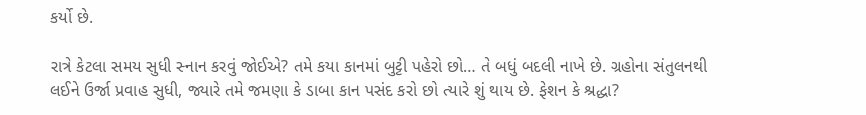કર્યો છે.

રાત્રે કેટલા સમય સુધી સ્નાન કરવું જોઈએ? તમે કયા કાનમાં બુટ્ટી પહેરો છો… તે બધું બદલી નાખે છે. ગ્રહોના સંતુલનથી લઈને ઉર્જા પ્રવાહ સુધી, જ્યારે તમે જમણા કે ડાબા કાન પસંદ કરો છો ત્યારે શું થાય છે. ફેશન કે શ્રદ્ધા?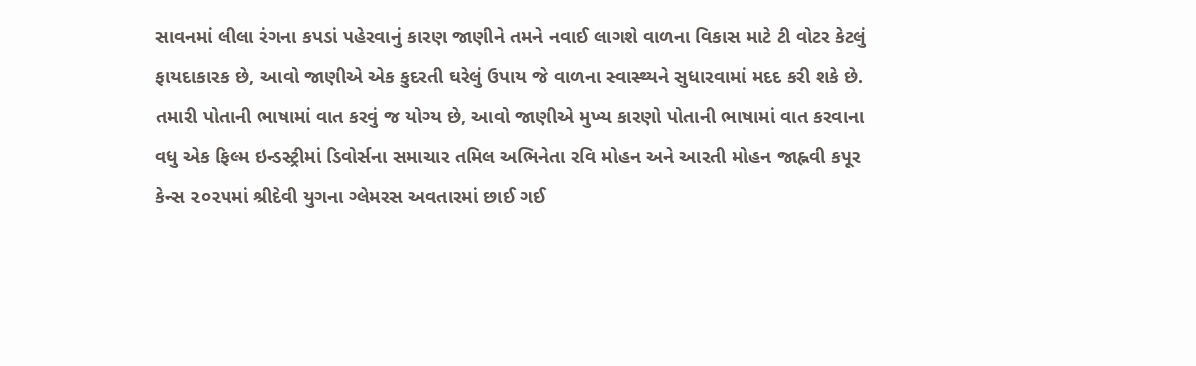સાવનમાં લીલા રંગના કપડાં પહેરવાનું કારણ જાણીને તમને નવાઈ લાગશે વાળના વિકાસ માટે ટી વોટર કેટલું ફાયદાકારક છે, આવો જાણીએ એક કુદરતી ઘરેલું ઉપાય જે વાળના સ્વાસ્થ્યને સુધારવામાં મદદ કરી શકે છે. તમારી પોતાની ભાષામાં વાત કરવું જ યોગ્ય છે, આવો જાણીએ મુખ્ય કારણો પોતાની ભાષામાં વાત કરવાના વધુ એક ફિલ્મ ઇન્ડસ્ટ્રીમાં ડિવોર્સના સમાચાર તમિલ અભિનેતા રવિ મોહન અને આરતી મોહન જાહ્નવી કપૂર કેન્સ ૨૦૨૫માં શ્રીદેવી યુગના ગ્લેમરસ અવતારમાં છાઈ ગઈ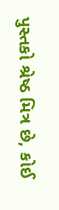પુસ્તકો શ્રેષ્ઠ મિત્ર છે, કોઈ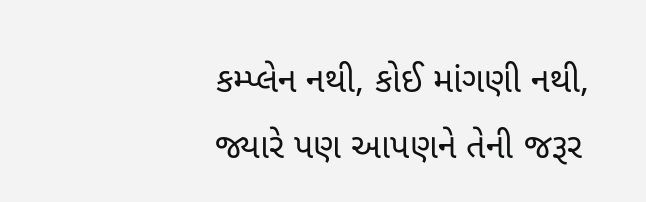કમ્પ્લેન નથી, કોઈ માંગણી નથી, જ્યારે પણ આપણને તેની જરૂર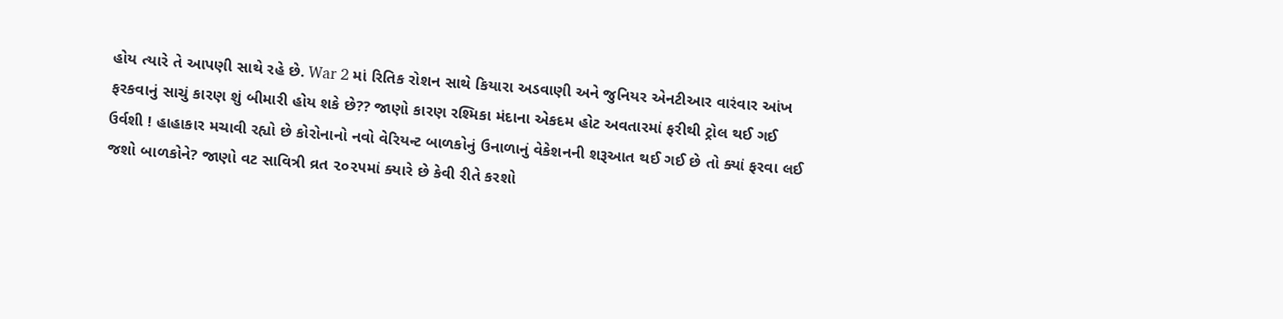હોય ત્યારે તે આપણી સાથે રહે છે. War 2 માં રિતિક રોશન સાથે કિયારા અડવાણી અને જુનિયર એનટીઆર વારંવાર આંખ ફરકવાનું સાચું કારણ શું બીમારી હોય શકે છે?? જાણો કારણ રશ્મિકા મંદાના એકદમ હોટ અવતારમાં ફરીથી ટ્રોલ થઈ ગઈ ઉર્વશી ! હાહાકાર મચાવી રહ્યો છે કોરોનાનો નવો વેરિયન્ટ બાળકોનું ઉનાળાનું વેકેશનની શરૂઆત થઈ ગઈ છે તો ક્યાં ફરવા લઈ જશો બાળકોને? જાણો વટ સાવિત્રી વ્રત ૨૦૨૫માં ક્યારે છે કેવી રીતે કરશો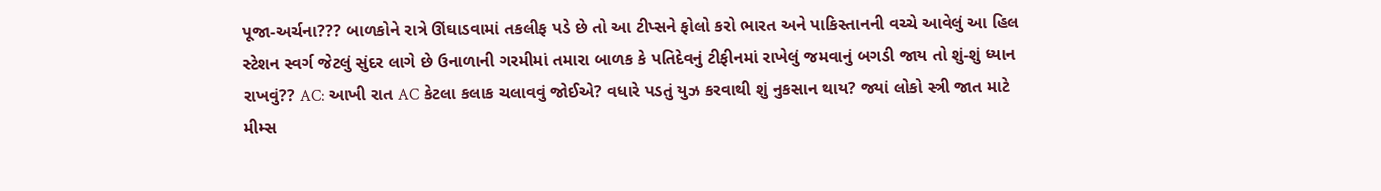પૂજા-અર્ચના??? બાળકોને રાત્રે ઊંઘાડવામાં તકલીફ પડે છે તો આ ટીપ્સને ફોલો કરો ભારત અને પાકિસ્તાનની વચ્ચે આવેલું આ હિલ સ્ટેશન સ્વર્ગ જેટલું સુંદર લાગે છે ઉનાળાની ગરમીમાં તમારા બાળક કે પતિદેવનું ટીફીનમાં રાખેલું જમવાનું બગડી જાય તો શું-શું ધ્યાન રાખવું?? AC: આખી રાત AC કેટલા કલાક ચલાવવું જોઈએ? વધારે પડતું યુઝ કરવાથી શું નુકસાન થાય? જ્યાં લોકો સ્ત્રી જાત માટે મીમ્સ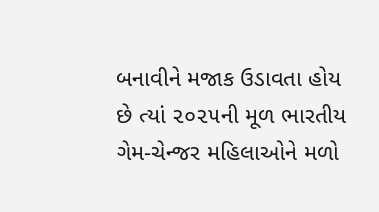બનાવીને મજાક ઉડાવતા હોય છે ત્યાં ૨૦૨૫ની મૂળ ભારતીય ગેમ-ચેન્જર મહિલાઓને મળો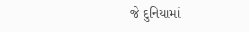જે દુનિયામાં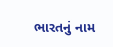ભારતનું નામ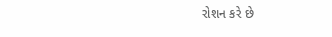રોશન કરે છે